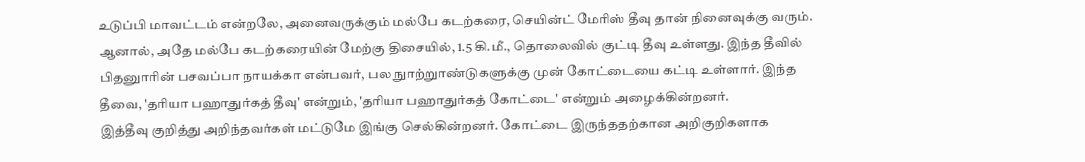உடுப்பி மாவட்டம் என்றலே, அனைவருக்கும் மல்பே கடற்கரை, செயின்ட் மேரிஸ் தீவு தான் நினைவுக்கு வரும். ஆனால், அதே மல்பே கடற்கரையின் மேற்கு திசையில், 1.5 கி.மீ., தொலைவில் குட்டி தீவு உள்ளது. இந்த தீவில் பிதனுாரின் பசவப்பா நாயக்கா என்பவர், பல நுாற்றுாண்டுகளுக்கு முன் கோட்டையை கட்டி உள்ளார். இந்த தீவை, 'தரியா பஹாதுர்கத் தீவு' என்றும், 'தரியா பஹாதுர்கத் கோட்டை' என்றும் அழைக்கின்றனர்.
இத்தீவு குறித்து அறிந்தவர்கள் மட்டுமே இங்கு செல்கின்றனர். கோட்டை இருந்ததற்கான அறிகுறிகளாக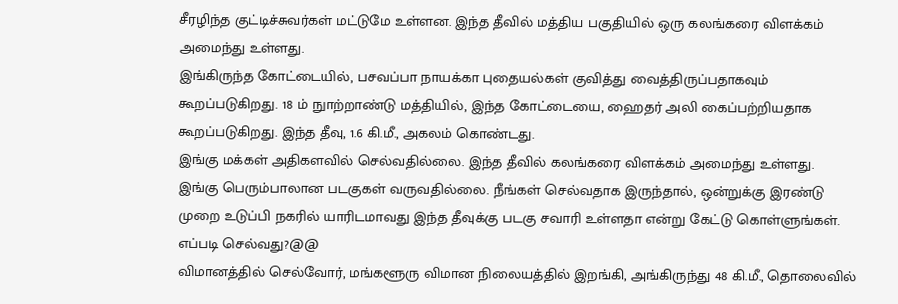சீரழிந்த குட்டிச்சுவர்கள் மட்டுமே உள்ளன. இந்த தீவில் மத்திய பகுதியில் ஒரு கலங்கரை விளக்கம் அமைந்து உள்ளது.
இங்கிருந்த கோட்டையில், பசவப்பா நாயக்கா புதையல்கள் குவித்து வைத்திருப்பதாகவும் கூறப்படுகிறது. 18 ம் நுாற்றாண்டு மத்தியில், இந்த கோட்டையை, ஹைதர் அலி கைப்பற்றியதாக கூறப்படுகிறது. இந்த தீவு, 1.6 கி.மீ., அகலம் கொண்டது.
இங்கு மக்கள் அதிகளவில் செல்வதில்லை. இந்த தீவில் கலங்கரை விளக்கம் அமைந்து உள்ளது. இங்கு பெரும்பாலான படகுகள் வருவதில்லை. நீங்கள் செல்வதாக இருந்தால், ஒன்றுக்கு இரண்டு முறை உடுப்பி நகரில் யாரிடமாவது இந்த தீவுக்கு படகு சவாரி உள்ளதா என்று கேட்டு கொள்ளுங்கள்.
எப்படி செல்வது?@@
விமானத்தில் செல்வோர், மங்களூரு விமான நிலையத்தில் இறங்கி, அங்கிருந்து 48 கி.மீ., தொலைவில்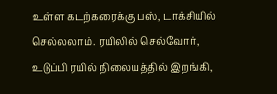உள்ள கடற்கரைக்கு பஸ், டாக்சியில் செல்லலாம். ரயிலில் செல்வோர், உடுப்பி ரயில் நிலையத்தில் இறங்கி,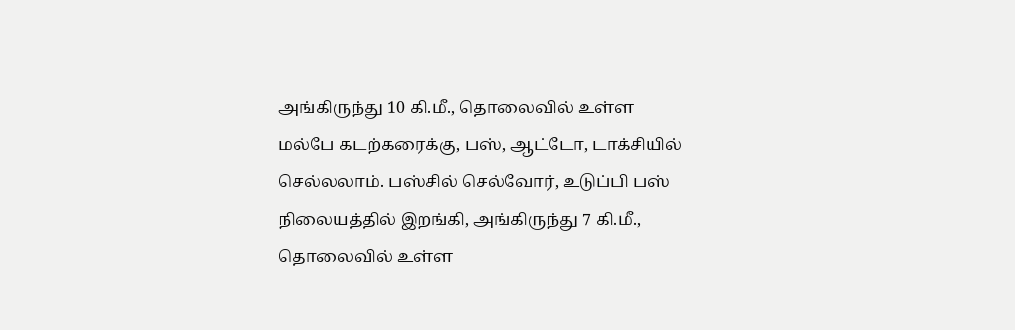அங்கிருந்து 10 கி.மீ., தொலைவில் உள்ள மல்பே கடற்கரைக்கு, பஸ், ஆட்டோ, டாக்சியில் செல்லலாம். பஸ்சில் செல்வோர், உடுப்பி பஸ் நிலையத்தில் இறங்கி, அங்கிருந்து 7 கி.மீ., தொலைவில் உள்ள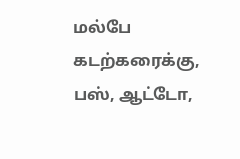மல்பே கடற்கரைக்கு, பஸ், ஆட்டோ,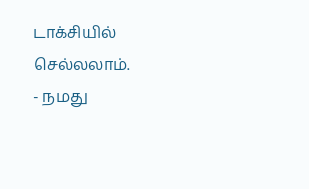டாக்சியில் செல்லலாம்.
- நமது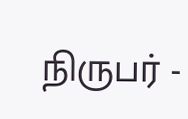நிருபர் -